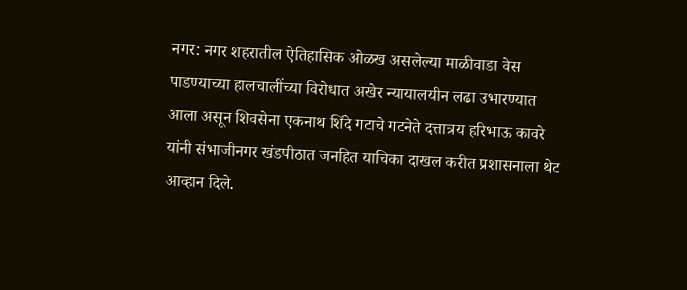नगर: नगर शहरातील ऐतिहासिक ओळख असलेल्या माळीवाडा वेस पाडण्याच्या हालचालींच्या विरोधात अखेर न्यायालयीन लढा उभारण्यात आला असून शिवसेना एकनाथ शिंदे गटाचे गटनेते दत्तात्रय हरिभाऊ कावरे यांनी संभाजीनगर खंडपीठात जनहित याचिका दाखल करीत प्रशासनाला थेट आव्हान दिले.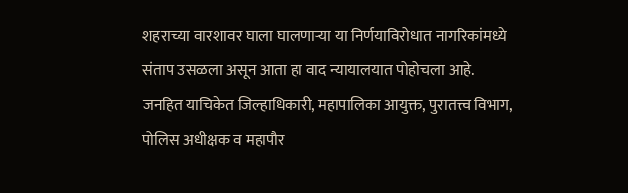शहराच्या वारशावर घाला घालणाऱ्या या निर्णयाविरोधात नागरिकांमध्ये संताप उसळला असून आता हा वाद न्यायालयात पोहोचला आहे.
जनहित याचिकेत जिल्हाधिकारी, महापालिका आयुक्त, पुरातत्त्व विभाग, पोलिस अधीक्षक व महापौर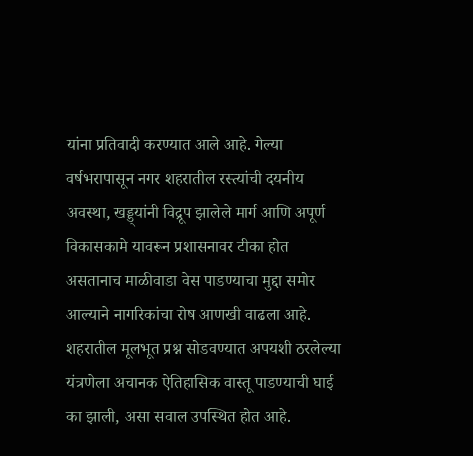यांना प्रतिवादी करण्यात आले आहे. गेल्या वर्षभरापासून नगर शहरातील रस्त्यांची दयनीय अवस्था, खड्ड्यांनी विद्रूप झालेले मार्ग आणि अपूर्ण विकासकामे यावरून प्रशासनावर टीका होत असतानाच माळीवाडा वेस पाडण्याचा मुद्दा समोर आल्याने नागरिकांचा रोष आणखी वाढला आहे. शहरातील मूलभूत प्रश्न सोडवण्यात अपयशी ठरलेल्या यंत्रणेला अचानक ऐतिहासिक वास्तू पाडण्याची घाई का झाली, असा सवाल उपस्थित होत आहे.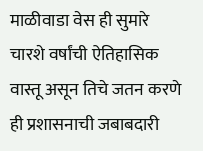माळीवाडा वेस ही सुमारे चारशे वर्षांची ऐतिहासिक वास्तू असून तिचे जतन करणे ही प्रशासनाची जबाबदारी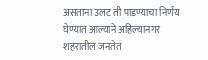असताना उलट ती पाडण्याचा निर्णय घेण्यात आल्याने अहिल्यानगर शहरातील जनतेत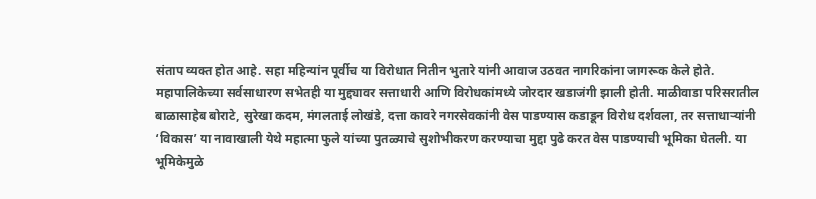संताप व्यक्त होत आहे. सहा महिन्यांन पूर्वीच या विरोधात नितीन भुतारे यांनी आवाज उठवत नागरिकांना जागरूक केले होते.
महापालिकेच्या सर्वसाधारण सभेतही या मुद्द्यावर सत्ताधारी आणि विरोधकांमध्ये जोरदार खडाजंगी झाली होती. माळीवाडा परिसरातील बाळासाहेब बोराटे, सुरेखा कदम, मंगलताई लोखंडे, दत्ता कावरे नगरसेवकांनी वेस पाडण्यास कडाडून विरोध दर्शवला, तर सत्ताधाऱ्यांनी ‘विकास’ या नावाखाली येथे महात्मा फुले यांच्या पुतळ्याचे सुशोभीकरण करण्याचा मुद्दा पुढे करत वेस पाडण्याची भूमिका घेतली. या भूमिकेमुळे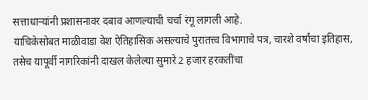सत्ताधाऱ्यांनी प्रशासनावर दबाव आणल्याची चर्चा रंगू लागली आहे.
याचिकेसोबत माळीवाडा वेश ऐतिहासिक असल्याचे पुरातत्त्व विभागाचे पत्र, चारशे वर्षांचा इतिहास, तसेच यापूर्वी नागरिकांनी दाखल केलेल्या सुमारे 2 हजार हरकतींचा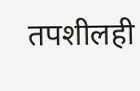तपशीलही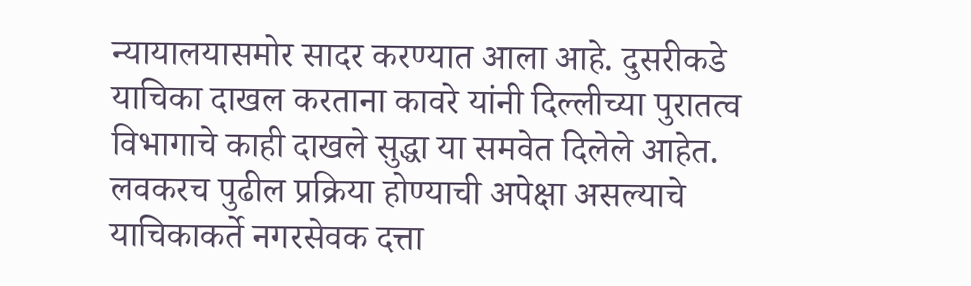न्यायालयासमोर सादर करण्यात आला आहे. दुसरीकडे याचिका दाखल करताना कावरे यांनी दिल्लीच्या पुरातत्व विभागाचे काही दाखले सुद्धा या समवेत दिलेले आहेत. लवकरच पुढील प्रक्रिया होण्याची अपेक्षा असल्याचे याचिकाकर्ते नगरसेवक दत्ता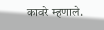कावरे म्हणाले.